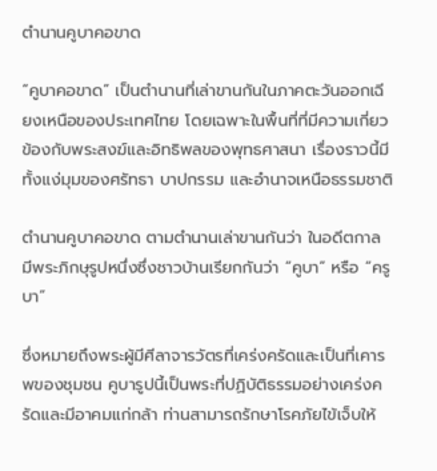ตำนานคูบาคอขาด

“คูบาคอขาด” เป็นตำนานที่เล่าขานกันในภาคตะวันออกเฉียงเหนือของประเทศไทย โดยเฉพาะในพื้นที่ที่มีความเกี่ยวข้องกับพระสงฆ์และอิทธิพลของพุทธศาสนา เรื่องราวนี้มีทั้งแง่มุมของศรัทธา บาปกรรม และอำนาจเหนือธรรมชาติ

ตำนานคูบาคอขาด ตามตำนานเล่าขานกันว่า ในอดีตกาล มีพระภิกษุรูปหนึ่งซึ่งชาวบ้านเรียกกันว่า “คูบา” หรือ “ครูบา”

ซึ่งหมายถึงพระผู้มีศีลาจารวัตรที่เคร่งครัดและเป็นที่เคารพของชุมชน คูบารูปนี้เป็นพระที่ปฏิบัติธรรมอย่างเคร่งครัดและมีอาคมแก่กล้า ท่านสามารถรักษาโรคภัยไข้เจ็บให้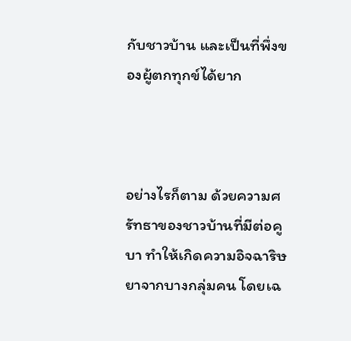กับชาวบ้าน และเป็นที่พึ่งของผู้ตกทุกข์ได้ยาก



อย่างไรก็ตาม ด้วยความศรัทธาของชาวบ้านที่มีต่อคูบา ทำให้เกิดความอิจฉาริษยาจากบางกลุ่มคน โดยเฉ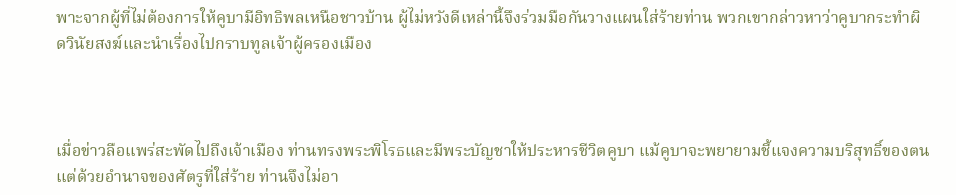พาะจากผู้ที่ไม่ต้องการให้คูบามีอิทธิพลเหนือชาวบ้าน ผู้ไม่หวังดีเหล่านี้จึงร่วมมือกันวางแผนใส่ร้ายท่าน พวกเขากล่าวหาว่าคูบากระทำผิดวินัยสงฆ์และนำเรื่องไปกราบทูลเจ้าผู้ครองเมือง



เมื่อข่าวลือแพร่สะพัดไปถึงเจ้าเมือง ท่านทรงพระพิโรธและมีพระบัญชาให้ประหารชีวิตคูบา แม้คูบาจะพยายามชี้แจงความบริสุทธิ์ของตน แต่ด้วยอำนาจของศัตรูที่ใส่ร้าย ท่านจึงไม่อา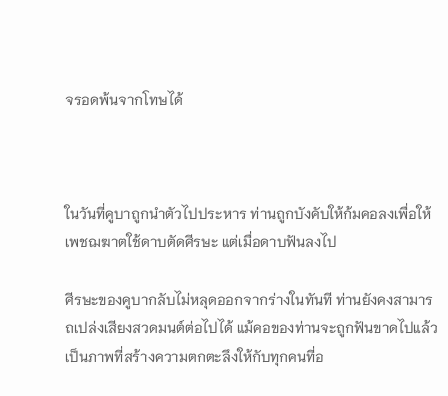จรอดพ้นจากโทษได้



ในวันที่คูบาถูกนำตัวไปประหาร ท่านถูกบังคับให้ก้มคอลงเพื่อให้เพชฌฆาตใช้ดาบตัดศีรษะ แต่เมื่อดาบฟันลงไป

ศีรษะของคูบากลับไม่หลุดออกจากร่างในทันที ท่านยังคงสามารถเปล่งเสียงสวดมนต์ต่อไปได้ แม้คอของท่านจะถูกฟันขาดไปแล้ว เป็นภาพที่สร้างความตกตะลึงให้กับทุกคนที่อ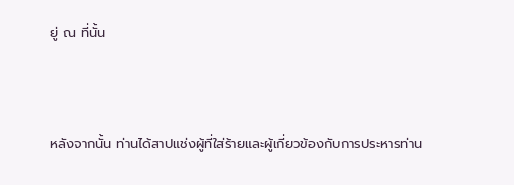ยู่ ณ ที่นั้น



หลังจากนั้น ท่านได้สาปแช่งผู้ที่ใส่ร้ายและผู้เกี่ยวข้องกับการประหารท่าน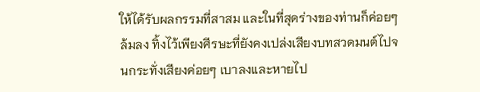ให้ได้รับผลกรรมที่สาสม และในที่สุดร่างของท่านก็ค่อยๆ ล้มลง ทิ้งไว้เพียงศีรษะที่ยังคงเปล่งเสียงบทสวดมนต์ไปจนกระทั่งเสียงค่อยๆ เบาลงและหายไป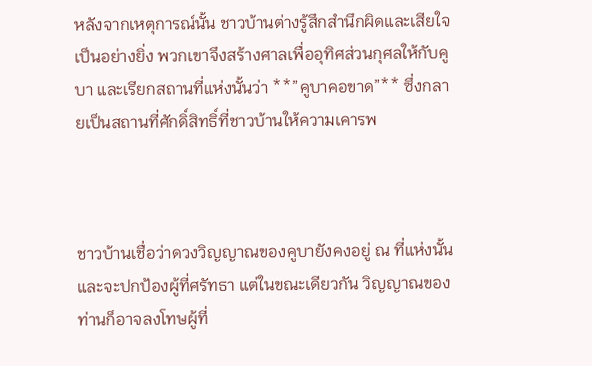หลังจากเหตุการณ์นั้น ชาวบ้านต่างรู้สึกสำนึกผิดและเสียใจเป็นอย่างยิ่ง พวกเขาจึงสร้างศาลเพื่ออุทิศส่วนกุศลให้กับคูบา และเรียกสถานที่แห่งนั้นว่า **”คูบาคอขาด”** ซึ่งกลายเป็นสถานที่ศักดิ์สิทธิ์ที่ชาวบ้านให้ความเคารพ



ชาวบ้านเชื่อว่าดวงวิญญาณของคูบายังคงอยู่ ณ ที่แห่งนั้น และจะปกป้องผู้ที่ศรัทธา แต่ในขณะเดียวกัน วิญญาณของท่านก็อาจลงโทษผู้ที่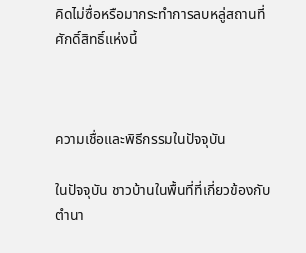คิดไม่ซื่อหรือมากระทำการลบหลู่สถานที่ศักดิ์สิทธิ์แห่งนี้



ความเชื่อและพิธีกรรมในปัจจุบัน

ในปัจจุบัน ชาวบ้านในพื้นที่ที่เกี่ยวข้องกับตำนา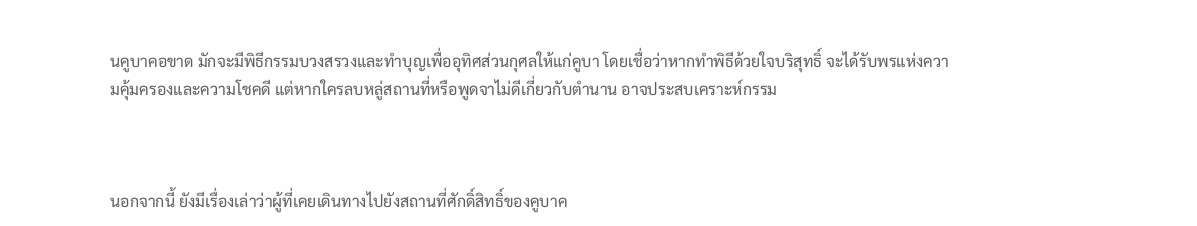นคูบาคอขาด มักจะมีพิธีกรรมบวงสรวงและทำบุญเพื่ออุทิศส่วนกุศลให้แก่คูบา โดยเชื่อว่าหากทำพิธีด้วยใจบริสุทธิ์ จะได้รับพรแห่งความคุ้มครองและความโชคดี แต่หากใครลบหลู่สถานที่หรือพูดจาไม่ดีเกี่ยวกับตำนาน อาจประสบเคราะห์กรรม



นอกจากนี้ ยังมีเรื่องเล่าว่าผู้ที่เคยเดินทางไปยังสถานที่ศักดิ์สิทธิ์ของคูบาค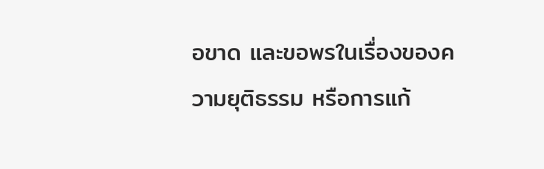อขาด และขอพรในเรื่องของความยุติธรรม หรือการแก้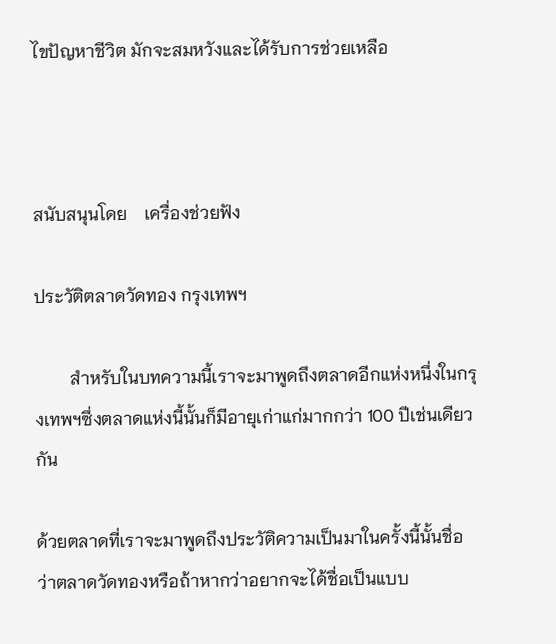ไขปัญหาชีวิต มักจะสมหวังและได้รับการช่วยเหลือ



สนับสนุนโดย    เครื่องช่วยฟัง

ประวัติตลาดวัดทอง กรุงเทพฯ

        สำหรับในบทความนี้เราจะมาพูดถึงตลาดอีกแห่งหนึ่งในกรุงเทพฯซึ่งตลาดแห่งนี้นั้นก็มีอายุเก่าแก่มากกว่า 100 ปีเช่นเดียวกัน

ด้วยตลาดที่เราจะมาพูดถึงประวัติความเป็นมาในครั้งนี้นั้นชื่อว่าตลาดวัดทองหรือถ้าหากว่าอยากจะได้ชื่อเป็นแบบ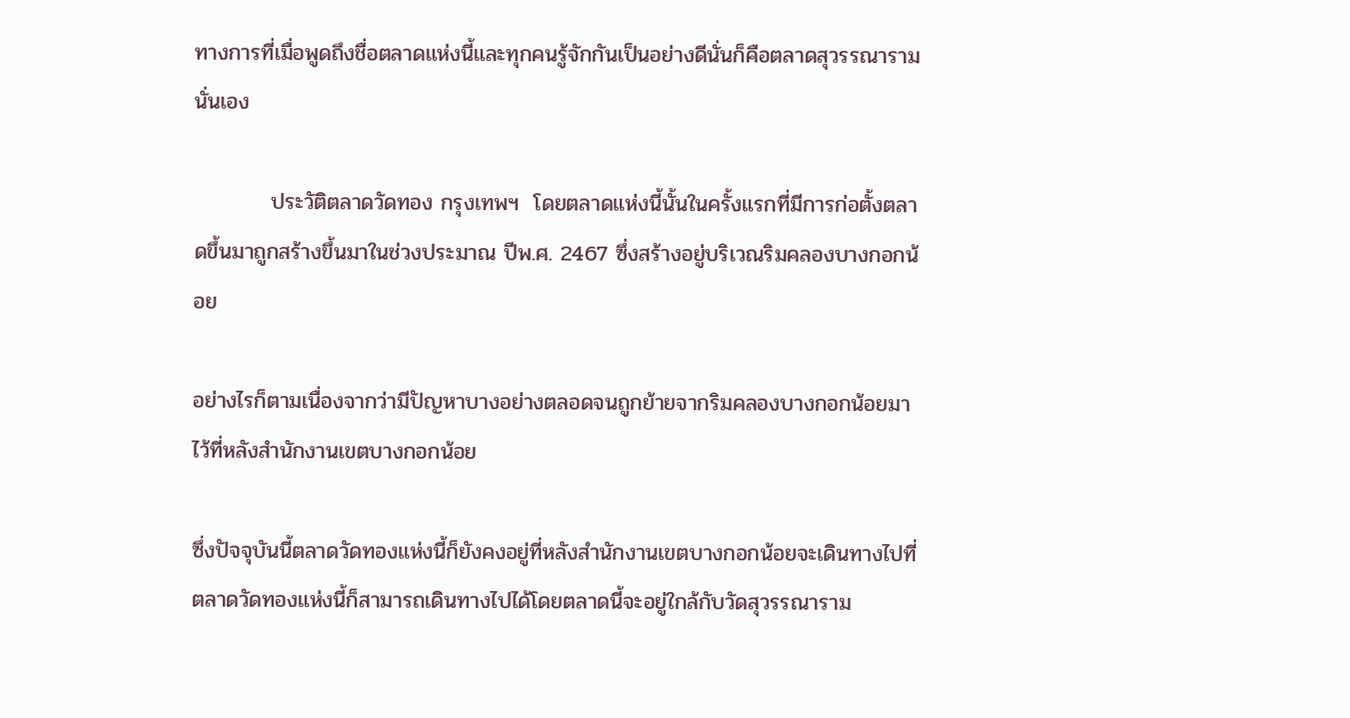ทางการที่เมื่อพูดถึงชื่อตลาดแห่งนี้และทุกคนรู้จักกันเป็นอย่างดีนั่นก็คือตลาดสุวรรณารามนั่นเอง

          ประวัติตลาดวัดทอง กรุงเทพฯ  โดยตลาดแห่งนี้นั้นในครั้งแรกที่มีการก่อตั้งตลาดขึ้นมาถูกสร้างขึ้นมาในช่วงประมาณ ปีพ.ศ. 2467 ซึ่งสร้างอยู่บริเวณริมคลองบางกอกน้อย

อย่างไรก็ตามเนื่องจากว่ามีปัญหาบางอย่างตลอดจนถูกย้ายจากริมคลองบางกอกน้อยมาไว้ที่หลังสำนักงานเขตบางกอกน้อย

ซึ่งปัจจุบันนี้ตลาดวัดทองแห่งนี้ก็ยังคงอยู่ที่หลังสำนักงานเขตบางกอกน้อยจะเดินทางไปที่ตลาดวัดทองแห่งนี้ก็สามารถเดินทางไปได้โดยตลาดนี้จะอยู่ใกล้กับวัดสุวรรณาราม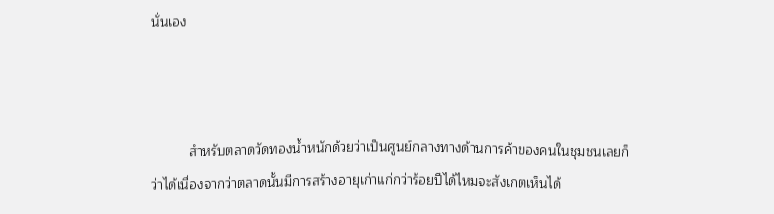นั่นเอง



          สำหรับตลาดวัดทองน้ำหนักด้วยว่าเป็นศูนย์กลางทางด้านการค้าของคนในชุมชนเลยก็ว่าได้เนื่องจากว่าตลาดนั้นมีการสร้างอายุเก่าแก่กว่าร้อยปีได้ไหมจะสังเกตเห็นได้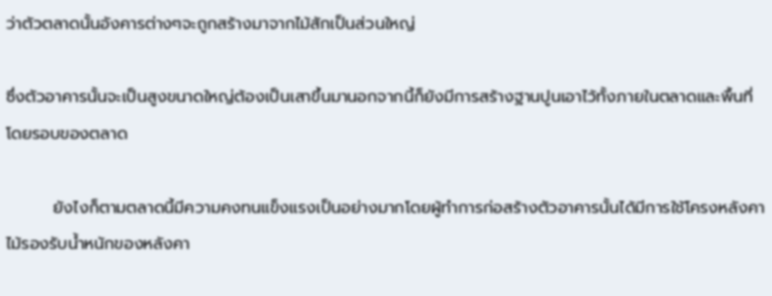ว่าตัวตลาดนั้นอังคารต่างๆจะถูกสร้างมาจากไม้สักเป็นส่วนใหญ่

ซึ่งตัวอาคารนั้นจะเป็นสูงขนาดใหญ่ต้องเป็นเสาขึ้นมานอกจากนี้ก็ยังมีการสร้างฐานปูนเอาไว้ทั้งภายในตลาดและพื้นที่โดยรอบของตลาด

        ยังไงก็ตามตลาดนี้มีความคงทนแข็งแรงเป็นอย่างมากโดยผู้ทำการก่อสร้างตัวอาคารนั้นได้มีการใช้โครงหลังคาไม้รองรับน้ำหนักของหลังคา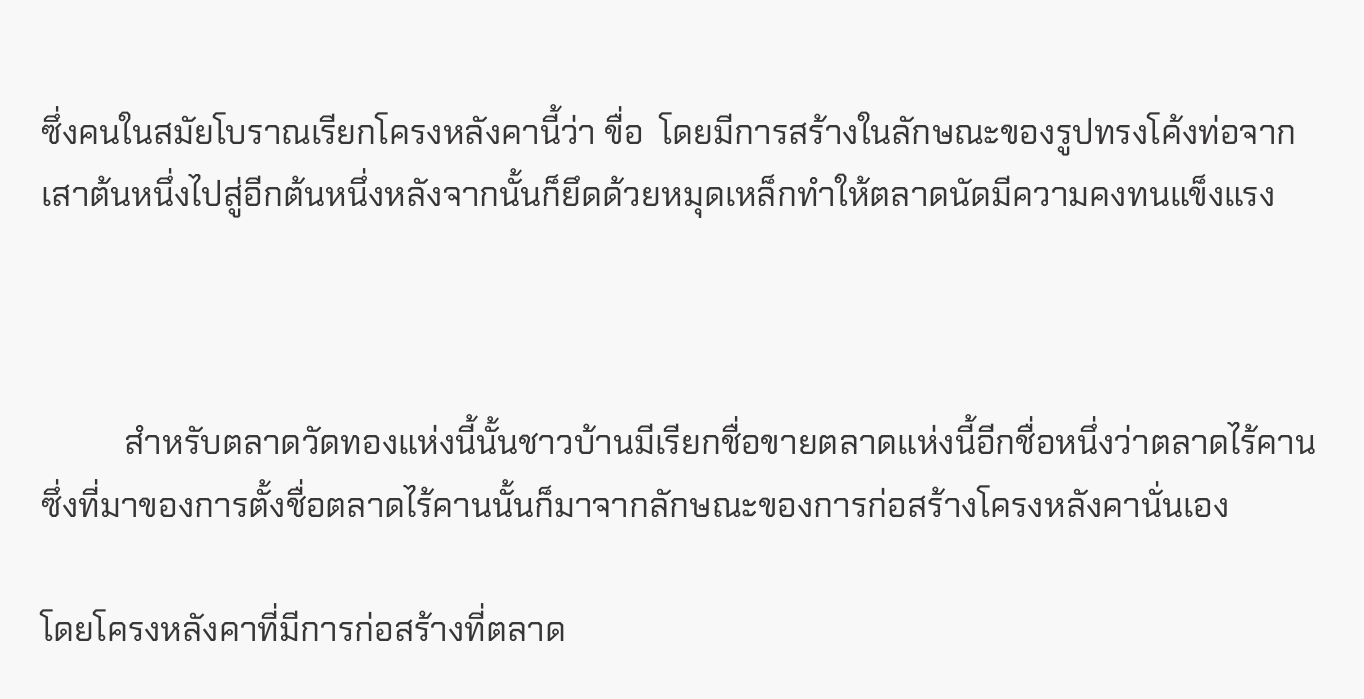ซึ่งคนในสมัยโบราณเรียกโครงหลังคานี้ว่า ขื่อ  โดยมีการสร้างในลักษณะของรูปทรงโค้งท่อจากเสาต้นหนึ่งไปสู่อีกต้นหนึ่งหลังจากนั้นก็ยึดด้วยหมุดเหล็กทำให้ตลาดนัดมีความคงทนแข็งแรง



          สำหรับตลาดวัดทองแห่งนี้นั้นชาวบ้านมีเรียกชื่อขายตลาดแห่งนี้อีกชื่อหนึ่งว่าตลาดไร้คานซึ่งที่มาของการตั้งชื่อตลาดไร้คานนั้นก็มาจากลักษณะของการก่อสร้างโครงหลังคานั่นเอง

โดยโครงหลังคาที่มีการก่อสร้างที่ตลาด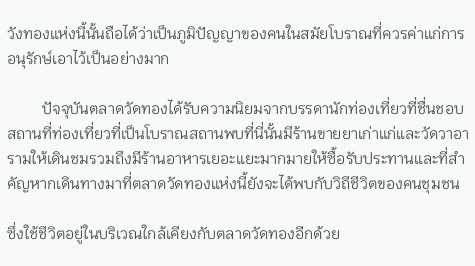วังทองแห่งนี้นั้นถือได้ว่าเป็นภูมิปัญญาของคนในสมัยโบราณที่ควรค่าแก่การอนุรักษ์เอาไว้เป็นอย่างมาก

         ปัจจุบันตลาดวัดทองได้รับความนิยมจากบรรดานักท่องเที่ยวที่ชื่นชอบสถานที่ท่องเที่ยวที่เป็นโบราณสถานพบที่นี่นั้นมีร้านขายยาเก่าแก่และวัดวาอารามให้เดินชมรวมถึงมีร้านอาหารเยอะแยะมากมายให้ซื้อรับประทานและที่สำคัญหากเดินทางมาที่ตลาดวัดทองแห่งนี้ยังจะได้พบกับวิถีชีวิตของคนชุมชน

ซึ่งใช้ชีวิตอยู่ในบริเวณใกล้เคียงกับตลาดวัดทองอีกด้วย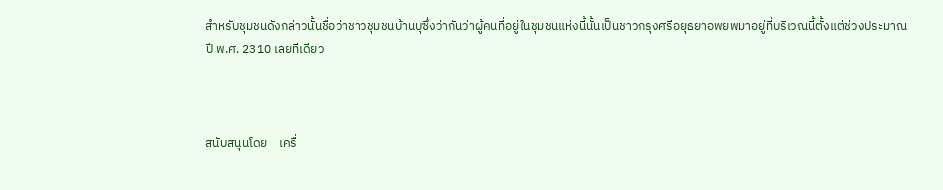สำหรับชุมชนดังกล่าวนั้นชื่อว่าชาวชุมชนบ้านบุซึ่งว่ากันว่าผู้คนที่อยู่ในชุมชนแห่งนี้นั้นเป็นชาวกรุงศรีอยุธยาอพยพมาอยู่ที่บริเวณนี้ตั้งแต่ช่วงประมาณ ปี พ.ศ. 2310 เลยทีเดียว



สนับสนุนโดย    เครื่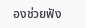องช่วยฟัง